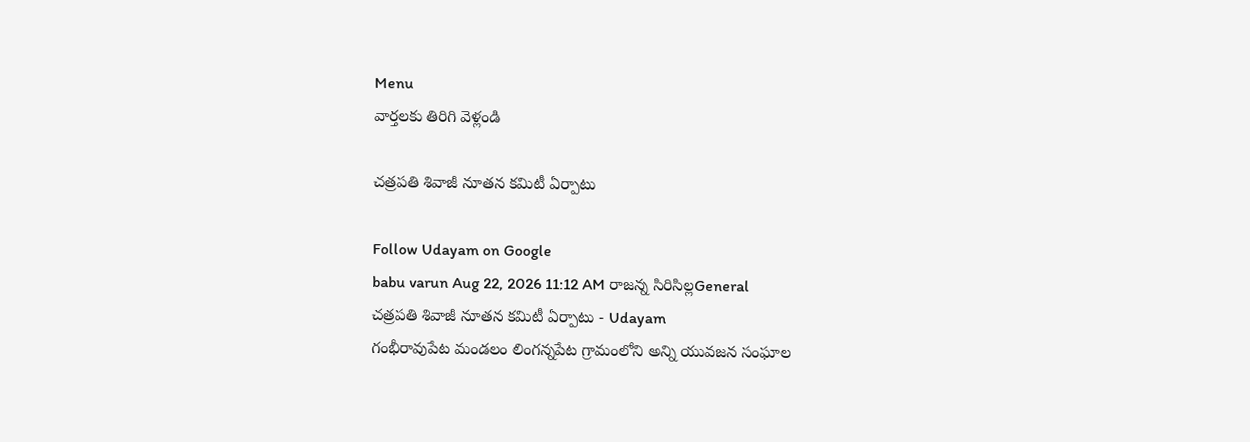Menu
వార్తలకు తిరిగి వెళ్లండి

చత్రపతి శివాజీ నూతన కమిటీ ఏర్పాటు

Follow Udayam on Google
babu varun Aug 22, 2026 11:12 AM రాజన్న సిరిసిల్లGeneral
చత్రపతి శివాజీ నూతన కమిటీ ఏర్పాటు - Udayam
గంభీరావుపేట మండలం లింగన్నపేట గ్రామంలోని అన్ని యువజన సంఘాల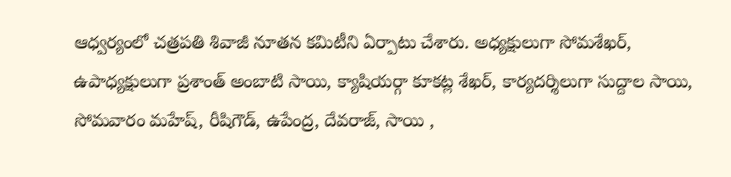ఆధ్వర్యంలో చత్రపతి శివాజీ నూతన కమిటీని ఏర్పాటు చేశారు. అధ్యక్షులుగా సోమశేఖర్, ఉపాధ్యక్షులుగా ప్రశాంత్ అంబాటి సాయి, క్యాషియర్గా కూకట్ల శేఖర్, కార్యదర్శిలుగా సుద్దాల సాయి, సోమవారం మహేష్, రీషిగౌడ్, ఉపేంద్ర, దేవరాజ్, సాయి ,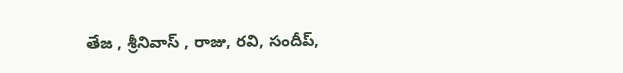తేజ , శ్రీనివాస్ , రాజు, రవి, సందీప్,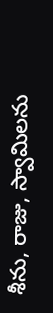శీను, రాజు, స్వామిలను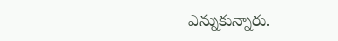ఎన్నుకున్నారు.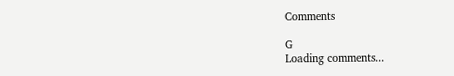Comments

G
Loading comments...